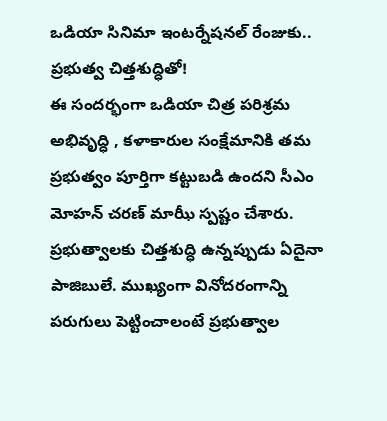ఒడియా సినిమా ఇంటర్నేషనల్ రేంజుకు.. ప్రభుత్వ చిత్తశుద్ధితో!
ఈ సందర్భంగా ఒడియా చిత్ర పరిశ్రమ అభివృద్ధి , కళాకారుల సంక్షేమానికి తమ ప్రభుత్వం పూర్తిగా కట్టుబడి ఉందని సీఎం మోహన్ చరణ్ మాఝీ స్పష్టం చేశారు.
ప్రభుత్వాలకు చిత్తశుద్ధి ఉన్నప్పుడు ఏదైనా పాజిబులే. ముఖ్యంగా వినోదరంగాన్ని పరుగులు పెట్టించాలంటే ప్రభుత్వాల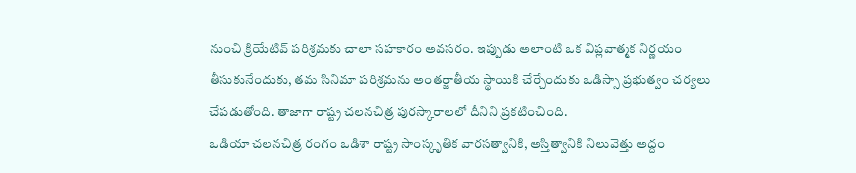నుంచి క్రియేటివ్ పరిశ్రమకు చాలా సహకారం అవసరం. ఇప్పుడు అలాంటి ఒక విప్లవాత్మక నిర్ణయం తీసుకునేందుకు, తమ సినిమా పరిశ్రమను అంతర్జాతీయ స్థాయికి చేర్చేందుకు ఒడిస్సా ప్రభుత్వం చర్యలు చేపడుతోంది. తాజాగా రాష్ట్ర చలనచిత్ర పురస్కారాలలో దీనిని ప్రకటించింది.
ఒడియా చలనచిత్ర రంగం ఒడిశా రాష్ట్ర సాంస్కృతిక వారసత్వానికి, అస్తిత్వానికి నిలువెత్తు అద్దం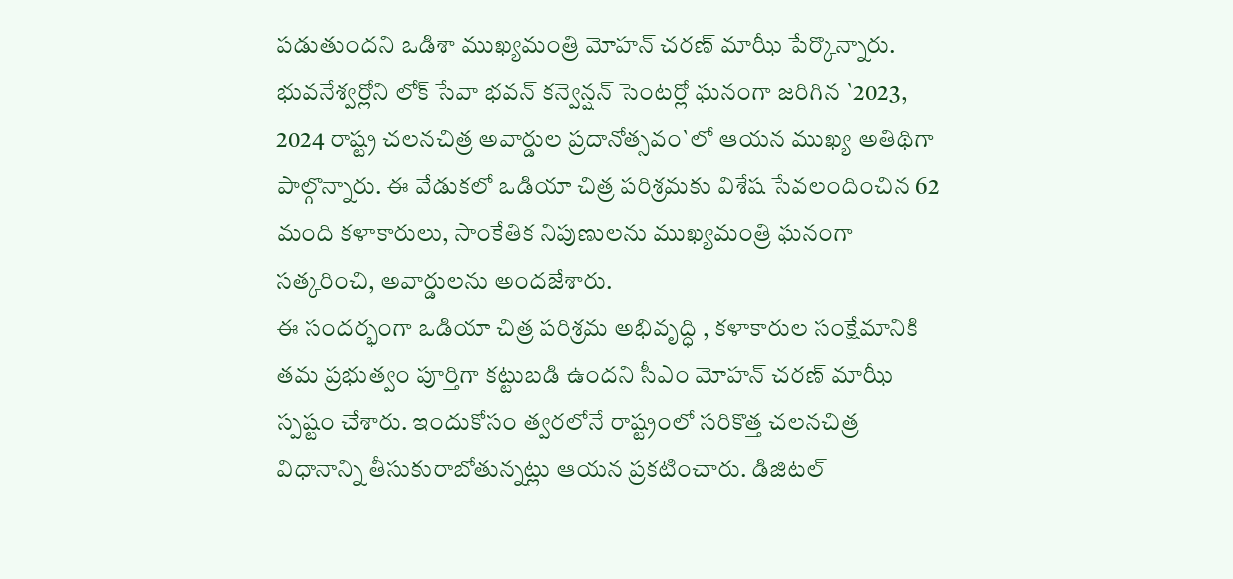పడుతుందని ఒడిశా ముఖ్యమంత్రి మోహన్ చరణ్ మాఝీ పేర్కొన్నారు. భువనేశ్వర్లోని లోక్ సేవా భవన్ కన్వెన్షన్ సెంటర్లో ఘనంగా జరిగిన `2023, 2024 రాష్ట్ర చలనచిత్ర అవార్డుల ప్రదానోత్సవం`లో ఆయన ముఖ్య అతిథిగా పాల్గొన్నారు. ఈ వేడుకలో ఒడియా చిత్ర పరిశ్రమకు విశేష సేవలందించిన 62 మంది కళాకారులు, సాంకేతిక నిపుణులను ముఖ్యమంత్రి ఘనంగా సత్కరించి, అవార్డులను అందజేశారు.
ఈ సందర్భంగా ఒడియా చిత్ర పరిశ్రమ అభివృద్ధి , కళాకారుల సంక్షేమానికి తమ ప్రభుత్వం పూర్తిగా కట్టుబడి ఉందని సీఎం మోహన్ చరణ్ మాఝీ స్పష్టం చేశారు. ఇందుకోసం త్వరలోనే రాష్ట్రంలో సరికొత్త చలనచిత్ర విధానాన్ని తీసుకురాబోతున్నట్లు ఆయన ప్రకటించారు. డిజిటల్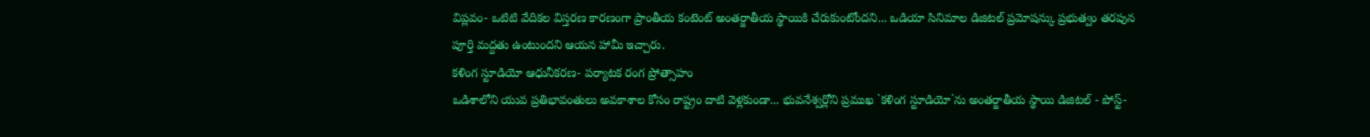విప్లవం- ఒటిటి వేదికల విస్తరణ కారణంగా ప్రాంతీయ కంటెంట్ అంతర్జాతీయ స్థాయికి చేరుకుంటోందని... ఒడియా సినిమాల డిజిటల్ ప్రమోషన్కు ప్రభుత్వం తరపున పూర్తి మద్దతు ఉంటుందని ఆయన హామీ ఇచ్చారు.
కళింగ స్టూడియో ఆధునీకరణ- పర్యాటక రంగ ప్రోత్సాహం
ఒడిశాలోని యువ ప్రతిభావంతులు అవకాశాల కోసం రాష్ట్రం దాటి వెళ్లకుండా... భువనేశ్వర్లోని ప్రముఖ `కళింగ స్టూడియో`ను అంతర్జాతీయ స్థాయి డిజిటల్ - పోస్ట్-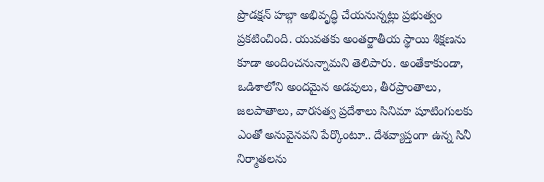ప్రొడక్షన్ హబ్గా అభివృద్ధి చేయనున్నట్లు ప్రభుత్వం ప్రకటించింది. యువతకు అంతర్జాతీయ స్థాయి శిక్షణను కూడా అందించనున్నామని తెలిపారు. అంతేకాకుండా, ఒడిశాలోని అందమైన అడవులు, తీరప్రాంతాలు, జలపాతాలు, వారసత్వ ప్రదేశాలు సినిమా షూటింగులకు ఎంతో అనువైనవని పేర్కొంటూ.. దేశవ్యాప్తంగా ఉన్న సినీ నిర్మాతలను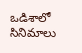ఒడిశాలో సినిమాలు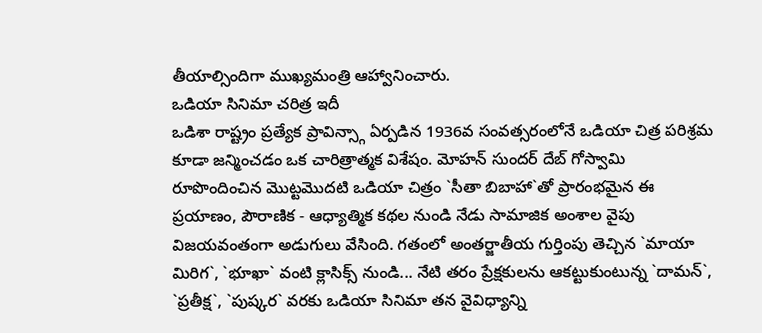తీయాల్సిందిగా ముఖ్యమంత్రి ఆహ్వానించారు.
ఒడియా సినిమా చరిత్ర ఇదీ
ఒడిశా రాష్ట్రం ప్రత్యేక ప్రావిన్స్గా ఏర్పడిన 1936వ సంవత్సరంలోనే ఒడియా చిత్ర పరిశ్రమ కూడా జన్మించడం ఒక చారిత్రాత్మక విశేషం. మోహన్ సుందర్ దేబ్ గోస్వామి రూపొందించిన మొట్టమొదటి ఒడియా చిత్రం `సీతా బిబాహా`తో ప్రారంభమైన ఈ ప్రయాణం, పౌరాణిక - ఆధ్యాత్మిక కథల నుండి నేడు సామాజిక అంశాల వైపు విజయవంతంగా అడుగులు వేసింది. గతంలో అంతర్జాతీయ గుర్తింపు తెచ్చిన `మాయా మిరిగ`, `భూఖా` వంటి క్లాసిక్స్ నుండి... నేటి తరం ప్రేక్షకులను ఆకట్టుకుంటున్న `దామన్`, `ప్రతీక్ష`, `పుష్కర` వరకు ఒడియా సినిమా తన వైవిధ్యాన్ని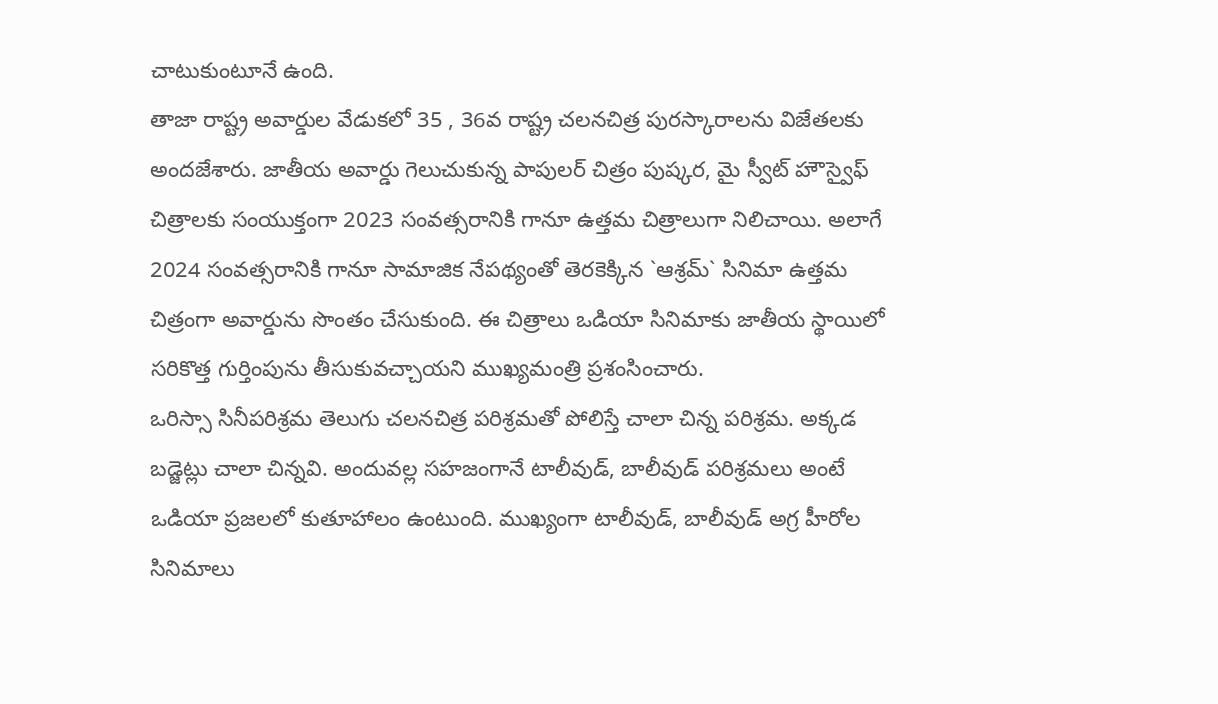చాటుకుంటూనే ఉంది.
తాజా రాష్ట్ర అవార్డుల వేడుకలో 35 , 36వ రాష్ట్ర చలనచిత్ర పురస్కారాలను విజేతలకు అందజేశారు. జాతీయ అవార్డు గెలుచుకున్న పాపులర్ చిత్రం పుష్కర, మై స్వీట్ హౌస్వైఫ్ చిత్రాలకు సంయుక్తంగా 2023 సంవత్సరానికి గానూ ఉత్తమ చిత్రాలుగా నిలిచాయి. అలాగే 2024 సంవత్సరానికి గానూ సామాజిక నేపథ్యంతో తెరకెక్కిన `ఆశ్రమ్` సినిమా ఉత్తమ చిత్రంగా అవార్డును సొంతం చేసుకుంది. ఈ చిత్రాలు ఒడియా సినిమాకు జాతీయ స్థాయిలో సరికొత్త గుర్తింపును తీసుకువచ్చాయని ముఖ్యమంత్రి ప్రశంసించారు.
ఒరిస్సా సినీపరిశ్రమ తెలుగు చలనచిత్ర పరిశ్రమతో పోలిస్తే చాలా చిన్న పరిశ్రమ. అక్కడ బడ్జెట్లు చాలా చిన్నవి. అందువల్ల సహజంగానే టాలీవుడ్, బాలీవుడ్ పరిశ్రమలు అంటే ఒడియా ప్రజలలో కుతూహాలం ఉంటుంది. ముఖ్యంగా టాలీవుడ్, బాలీవుడ్ అగ్ర హీరోల సినిమాలు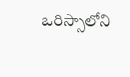ఒరిస్సాలోని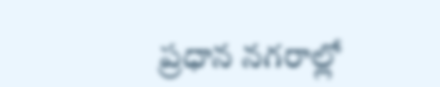ప్రధాన నగరాల్లో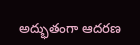అద్భుతంగా ఆదరణ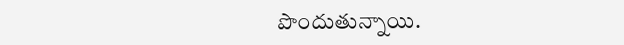పొందుతున్నాయి.